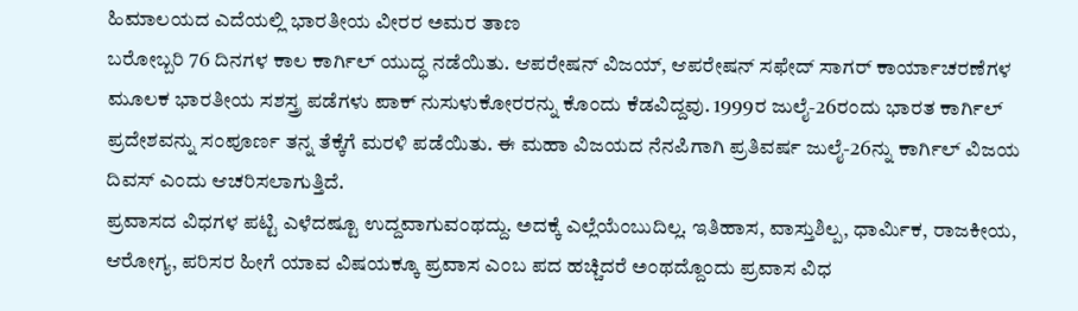ಹಿಮಾಲಯದ ಎದೆಯಲ್ಲಿ ಭಾರತೀಯ ವೀರರ ಅಮರ ತಾಣ
ಬರೋಬ್ಬರಿ 76 ದಿನಗಳ ಕಾಲ ಕಾರ್ಗಿಲ್ ಯುದ್ಧ ನಡೆಯಿತು. ಆಪರೇಷನ್ ವಿಜಯ್, ಆಪರೇಷನ್ ಸಫೇದ್ ಸಾಗರ್ ಕಾರ್ಯಾಚರಣೆಗಳ ಮೂಲಕ ಭಾರತೀಯ ಸಶಸ್ತ್ರ ಪಡೆಗಳು ಪಾಕ್ ನುಸುಳುಕೋರರನ್ನು ಕೊಂದು ಕೆಡವಿದ್ದವು. 1999ರ ಜುಲೈ-26ರಂದು ಭಾರತ ಕಾರ್ಗಿಲ್ ಪ್ರದೇಶವನ್ನು ಸಂಪೂರ್ಣ ತನ್ನ ತೆಕ್ಕೆಗೆ ಮರಳಿ ಪಡೆಯಿತು. ಈ ಮಹಾ ವಿಜಯದ ನೆನಪಿಗಾಗಿ ಪ್ರತಿವರ್ಷ ಜುಲೈ-26ನ್ನು ಕಾರ್ಗಿಲ್ ವಿಜಯ ದಿವಸ್ ಎಂದು ಆಚರಿಸಲಾಗುತ್ತಿದೆ.
ಪ್ರವಾಸದ ವಿಧಗಳ ಪಟ್ಟಿ ಎಳೆದಷ್ಟೂ ಉದ್ದವಾಗುವಂಥದ್ದು. ಅದಕ್ಕೆ ಎಲ್ಲೆಯೆಂಬುದಿಲ್ಲ. ಇತಿಹಾಸ, ವಾಸ್ತುಶಿಲ್ಪ, ಧಾರ್ಮಿಕ, ರಾಜಕೀಯ, ಆರೋಗ್ಯ, ಪರಿಸರ ಹೀಗೆ ಯಾವ ವಿಷಯಕ್ಕೂ ಪ್ರವಾಸ ಎಂಬ ಪದ ಹಚ್ಚಿದರೆ ಅಂಥದ್ದೊಂದು ಪ್ರವಾಸ ವಿಧ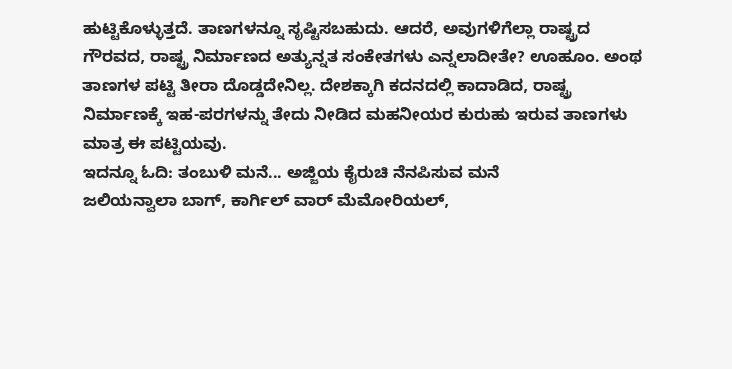ಹುಟ್ಟಿಕೊಳ್ಳುತ್ತದೆ. ತಾಣಗಳನ್ನೂ ಸೃಷ್ಟಿಸಬಹುದು. ಆದರೆ, ಅವುಗಳಿಗೆಲ್ಲಾ ರಾಷ್ಟ್ರದ ಗೌರವದ, ರಾಷ್ಟ್ರ ನಿರ್ಮಾಣದ ಅತ್ಯುನ್ನತ ಸಂಕೇತಗಳು ಎನ್ನಲಾದೀತೇ? ಊಹೂಂ. ಅಂಥ ತಾಣಗಳ ಪಟ್ಟಿ ತೀರಾ ದೊಡ್ಡದೇನಿಲ್ಲ. ದೇಶಕ್ಕಾಗಿ ಕದನದಲ್ಲಿ ಕಾದಾಡಿದ, ರಾಷ್ಟ್ರ ನಿರ್ಮಾಣಕ್ಕೆ ಇಹ-ಪರಗಳನ್ನು ತೇದು ನೀಡಿದ ಮಹನೀಯರ ಕುರುಹು ಇರುವ ತಾಣಗಳು ಮಾತ್ರ ಈ ಪಟ್ಟಿಯವು.
ಇದನ್ನೂ ಓದಿ: ತಂಬುಳಿ ಮನೆ... ಅಜ್ಜಿಯ ಕೈರುಚಿ ನೆನಪಿಸುವ ಮನೆ
ಜಲಿಯನ್ವಾಲಾ ಬಾಗ್, ಕಾರ್ಗಿಲ್ ವಾರ್ ಮೆಮೋರಿಯಲ್,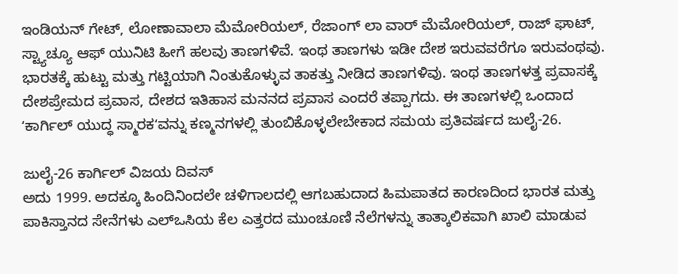ಇಂಡಿಯನ್ ಗೇಟ್, ಲೋಣಾವಾಲಾ ಮೆಮೋರಿಯಲ್, ರೆಜಾಂಗ್ ಲಾ ವಾರ್ ಮೆಮೋರಿಯಲ್, ರಾಜ್ ಘಾಟ್, ಸ್ಟ್ಯಾಚ್ಯೂ ಆಫ್ ಯುನಿಟಿ ಹೀಗೆ ಹಲವು ತಾಣಗಳಿವೆ. ಇಂಥ ತಾಣಗಳು ಇಡೀ ದೇಶ ಇರುವವರೆಗೂ ಇರುವಂಥವು. ಭಾರತಕ್ಕೆ ಹುಟ್ಟು ಮತ್ತು ಗಟ್ಟಿಯಾಗಿ ನಿಂತುಕೊಳ್ಳುವ ತಾಕತ್ತು ನೀಡಿದ ತಾಣಗಳಿವು. ಇಂಥ ತಾಣಗಳತ್ತ ಪ್ರವಾಸಕ್ಕೆ ದೇಶಪ್ರೇಮದ ಪ್ರವಾಸ, ದೇಶದ ಇತಿಹಾಸ ಮನನದ ಪ್ರವಾಸ ಎಂದರೆ ತಪ್ಪಾಗದು. ಈ ತಾಣಗಳಲ್ಲಿ ಒಂದಾದ ʻಕಾರ್ಗಿಲ್ ಯುದ್ಧ ಸ್ಮಾರಕʻವನ್ನು ಕಣ್ಮನಗಳಲ್ಲಿ ತುಂಬಿಕೊಳ್ಳಲೇಬೇಕಾದ ಸಮಯ ಪ್ರತಿವರ್ಷದ ಜುಲೈ-26.

ಜುಲೈ-26 ಕಾರ್ಗಿಲ್ ವಿಜಯ ದಿವಸ್
ಅದು 1999. ಅದಕ್ಕೂ ಹಿಂದಿನಿಂದಲೇ ಚಳಿಗಾಲದಲ್ಲಿ ಆಗಬಹುದಾದ ಹಿಮಪಾತದ ಕಾರಣದಿಂದ ಭಾರತ ಮತ್ತು ಪಾಕಿಸ್ತಾನದ ಸೇನೆಗಳು ಎಲ್ಒಸಿಯ ಕೆಲ ಎತ್ತರದ ಮುಂಚೂಣಿ ನೆಲೆಗಳನ್ನು ತಾತ್ಕಾಲಿಕವಾಗಿ ಖಾಲಿ ಮಾಡುವ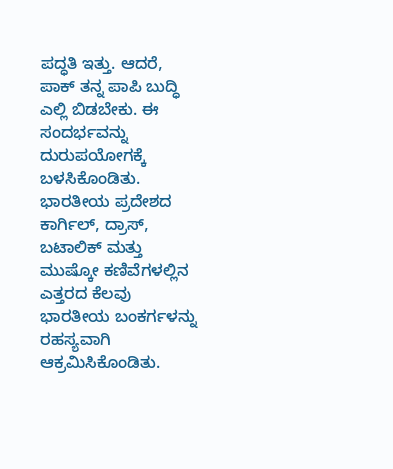ಪದ್ಧತಿ ಇತ್ತು. ಆದರೆ, ಪಾಕ್ ತನ್ನ ಪಾಪಿ ಬುದ್ಧಿ ಎಲ್ಲಿ ಬಿಡಬೇಕು. ಈ ಸಂದರ್ಭವನ್ನು ದುರುಪಯೋಗಕ್ಕೆ ಬಳಸಿಕೊಂಡಿತು. ಭಾರತೀಯ ಪ್ರದೇಶದ ಕಾರ್ಗಿಲ್, ದ್ರಾಸ್, ಬಟಾಲಿಕ್ ಮತ್ತು ಮುಷ್ಕೋ ಕಣಿವೆಗಳಲ್ಲಿನ ಎತ್ತರದ ಕೆಲವು ಭಾರತೀಯ ಬಂಕರ್ಗಳನ್ನು ರಹಸ್ಯವಾಗಿ ಆಕ್ರಮಿಸಿಕೊಂಡಿತು.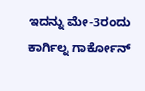ಇದನ್ನು ಮೇ-3ರಂದು ಕಾರ್ಗಿಲ್ನ ಗಾರ್ಕೋನ್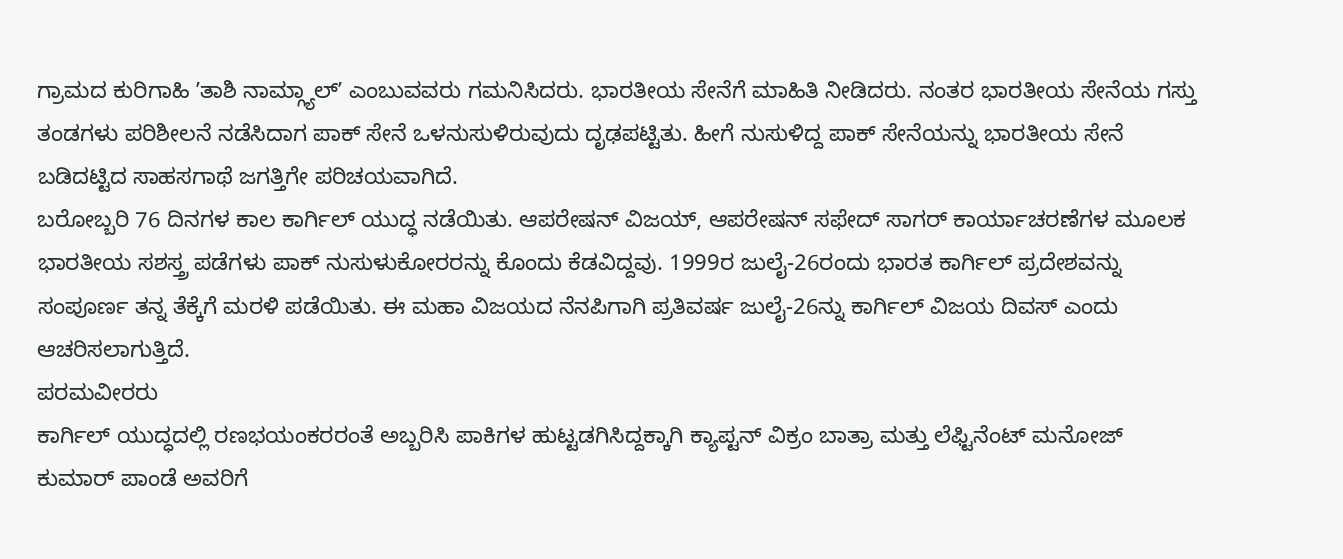ಗ್ರಾಮದ ಕುರಿಗಾಹಿ ʼತಾಶಿ ನಾಮ್ಗ್ಯಾಲ್ʼ ಎಂಬುವವರು ಗಮನಿಸಿದರು. ಭಾರತೀಯ ಸೇನೆಗೆ ಮಾಹಿತಿ ನೀಡಿದರು. ನಂತರ ಭಾರತೀಯ ಸೇನೆಯ ಗಸ್ತು ತಂಡಗಳು ಪರಿಶೀಲನೆ ನಡೆಸಿದಾಗ ಪಾಕ್ ಸೇನೆ ಒಳನುಸುಳಿರುವುದು ದೃಢಪಟ್ಟಿತು. ಹೀಗೆ ನುಸುಳಿದ್ದ ಪಾಕ್ ಸೇನೆಯನ್ನು ಭಾರತೀಯ ಸೇನೆ ಬಡಿದಟ್ಟಿದ ಸಾಹಸಗಾಥೆ ಜಗತ್ತಿಗೇ ಪರಿಚಯವಾಗಿದೆ.
ಬರೋಬ್ಬರಿ 76 ದಿನಗಳ ಕಾಲ ಕಾರ್ಗಿಲ್ ಯುದ್ಧ ನಡೆಯಿತು. ಆಪರೇಷನ್ ವಿಜಯ್, ಆಪರೇಷನ್ ಸಫೇದ್ ಸಾಗರ್ ಕಾರ್ಯಾಚರಣೆಗಳ ಮೂಲಕ ಭಾರತೀಯ ಸಶಸ್ತ್ರ ಪಡೆಗಳು ಪಾಕ್ ನುಸುಳುಕೋರರನ್ನು ಕೊಂದು ಕೆಡವಿದ್ದವು. 1999ರ ಜುಲೈ-26ರಂದು ಭಾರತ ಕಾರ್ಗಿಲ್ ಪ್ರದೇಶವನ್ನು ಸಂಪೂರ್ಣ ತನ್ನ ತೆಕ್ಕೆಗೆ ಮರಳಿ ಪಡೆಯಿತು. ಈ ಮಹಾ ವಿಜಯದ ನೆನಪಿಗಾಗಿ ಪ್ರತಿವರ್ಷ ಜುಲೈ-26ನ್ನು ಕಾರ್ಗಿಲ್ ವಿಜಯ ದಿವಸ್ ಎಂದು ಆಚರಿಸಲಾಗುತ್ತಿದೆ.
ಪರಮವೀರರು
ಕಾರ್ಗಿಲ್ ಯುದ್ಧದಲ್ಲಿ ರಣಭಯಂಕರರಂತೆ ಅಬ್ಬರಿಸಿ ಪಾಕಿಗಳ ಹುಟ್ಟಡಗಿಸಿದ್ದಕ್ಕಾಗಿ ಕ್ಯಾಪ್ಟನ್ ವಿಕ್ರಂ ಬಾತ್ರಾ ಮತ್ತು ಲೆಫ್ಟಿನೆಂಟ್ ಮನೋಜ್ ಕುಮಾರ್ ಪಾಂಡೆ ಅವರಿಗೆ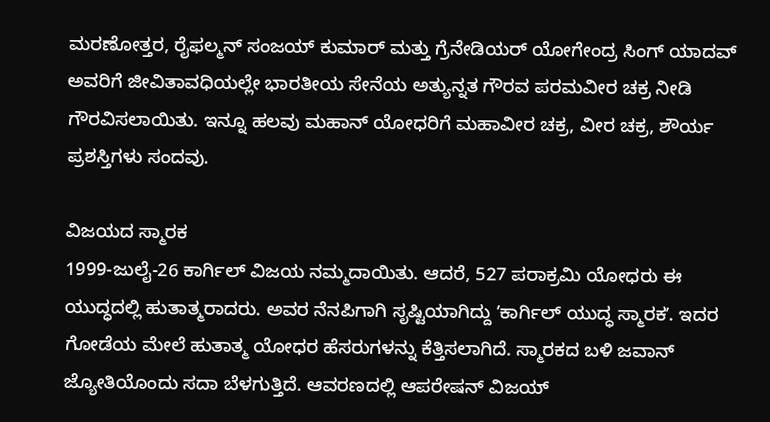ಮರಣೋತ್ತರ, ರೈಫಲ್ಮನ್ ಸಂಜಯ್ ಕುಮಾರ್ ಮತ್ತು ಗ್ರೆನೇಡಿಯರ್ ಯೋಗೇಂದ್ರ ಸಿಂಗ್ ಯಾದವ್ ಅವರಿಗೆ ಜೀವಿತಾವಧಿಯಲ್ಲೇ ಭಾರತೀಯ ಸೇನೆಯ ಅತ್ಯುನ್ನತ ಗೌರವ ಪರಮವೀರ ಚಕ್ರ ನೀಡಿ ಗೌರವಿಸಲಾಯಿತು. ಇನ್ನೂ ಹಲವು ಮಹಾನ್ ಯೋಧರಿಗೆ ಮಹಾವೀರ ಚಕ್ರ, ವೀರ ಚಕ್ರ, ಶೌರ್ಯ ಪ್ರಶಸ್ತಿಗಳು ಸಂದವು.

ವಿಜಯದ ಸ್ಮಾರಕ
1999-ಜುಲೈ-26 ಕಾರ್ಗಿಲ್ ವಿಜಯ ನಮ್ಮದಾಯಿತು. ಆದರೆ, 527 ಪರಾಕ್ರಮಿ ಯೋಧರು ಈ ಯುದ್ಧದಲ್ಲಿ ಹುತಾತ್ಮರಾದರು. ಅವರ ನೆನಪಿಗಾಗಿ ಸೃಷ್ಟಿಯಾಗಿದ್ದು ʼಕಾರ್ಗಿಲ್ ಯುದ್ಧ ಸ್ಮಾರಕʼ. ಇದರ ಗೋಡೆಯ ಮೇಲೆ ಹುತಾತ್ಮ ಯೋಧರ ಹೆಸರುಗಳನ್ನು ಕೆತ್ತಿಸಲಾಗಿದೆ. ಸ್ಮಾರಕದ ಬಳಿ ಜವಾನ್ ಜ್ಯೋತಿಯೊಂದು ಸದಾ ಬೆಳಗುತ್ತಿದೆ. ಆವರಣದಲ್ಲಿ ಆಪರೇಷನ್ ವಿಜಯ್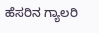ಹೆಸರಿನ ಗ್ಯಾಲರಿ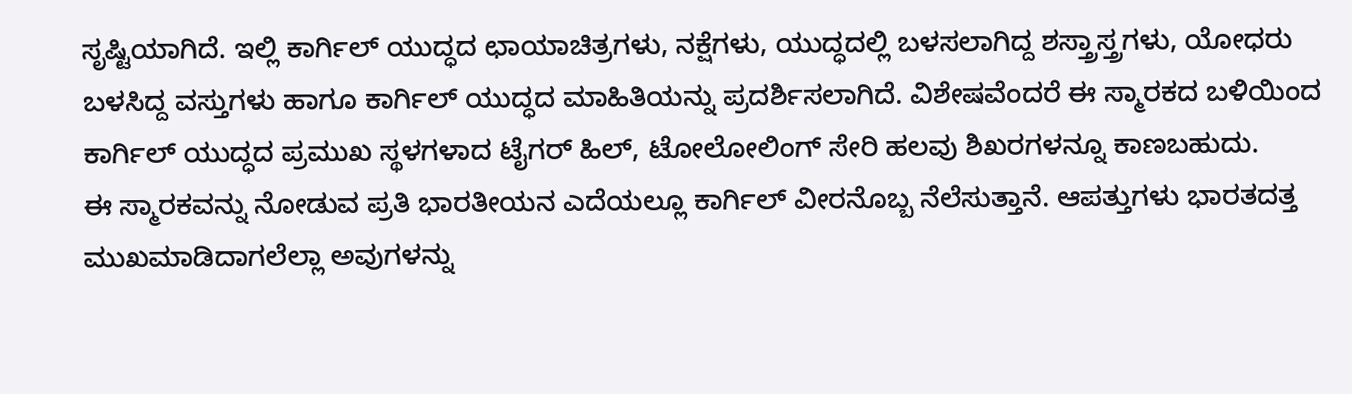ಸೃಷ್ಟಿಯಾಗಿದೆ. ಇಲ್ಲಿ ಕಾರ್ಗಿಲ್ ಯುದ್ಧದ ಛಾಯಾಚಿತ್ರಗಳು, ನಕ್ಷೆಗಳು, ಯುದ್ಧದಲ್ಲಿ ಬಳಸಲಾಗಿದ್ದ ಶಸ್ತ್ರಾಸ್ತ್ರಗಳು, ಯೋಧರು ಬಳಸಿದ್ದ ವಸ್ತುಗಳು ಹಾಗೂ ಕಾರ್ಗಿಲ್ ಯುದ್ಧದ ಮಾಹಿತಿಯನ್ನು ಪ್ರದರ್ಶಿಸಲಾಗಿದೆ. ವಿಶೇಷವೆಂದರೆ ಈ ಸ್ಮಾರಕದ ಬಳಿಯಿಂದ ಕಾರ್ಗಿಲ್ ಯುದ್ಧದ ಪ್ರಮುಖ ಸ್ಥಳಗಳಾದ ಟೈಗರ್ ಹಿಲ್, ಟೋಲೋಲಿಂಗ್ ಸೇರಿ ಹಲವು ಶಿಖರಗಳನ್ನೂ ಕಾಣಬಹುದು.
ಈ ಸ್ಮಾರಕವನ್ನು ನೋಡುವ ಪ್ರತಿ ಭಾರತೀಯನ ಎದೆಯಲ್ಲೂ ಕಾರ್ಗಿಲ್ ವೀರನೊಬ್ಬ ನೆಲೆಸುತ್ತಾನೆ. ಆಪತ್ತುಗಳು ಭಾರತದತ್ತ ಮುಖಮಾಡಿದಾಗಲೆಲ್ಲಾ ಅವುಗಳನ್ನು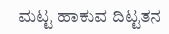ಮಟ್ಟ ಹಾಕುವ ದಿಟ್ಟತನ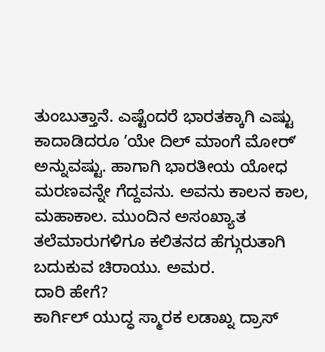ತುಂಬುತ್ತಾನೆ. ಎಷ್ಟೆಂದರೆ ಭಾರತಕ್ಕಾಗಿ ಎಷ್ಟು ಕಾದಾಡಿದರೂ ʼಯೇ ದಿಲ್ ಮಾಂಗೆ ಮೋರ್ʼ ಅನ್ನುವಷ್ಟು. ಹಾಗಾಗಿ ಭಾರತೀಯ ಯೋಧ ಮರಣವನ್ನೇ ಗೆದ್ದವನು. ಅವನು ಕಾಲನ ಕಾಲ, ಮಹಾಕಾಲ. ಮುಂದಿನ ಅಸಂಖ್ಯಾತ ತಲೆಮಾರುಗಳಿಗೂ ಕಲಿತನದ ಹೆಗ್ಗುರುತಾಗಿ ಬದುಕುವ ಚಿರಾಯು. ಅಮರ.
ದಾರಿ ಹೇಗೆ?
ಕಾರ್ಗಿಲ್ ಯುದ್ಧ ಸ್ಮಾರಕ ಲಡಾಖ್ನ ದ್ರಾಸ್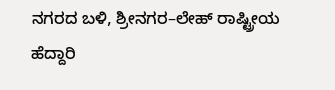ನಗರದ ಬಳಿ, ಶ್ರೀನಗರ–ಲೇಹ್ ರಾಷ್ಟ್ರೀಯ ಹೆದ್ದಾರಿ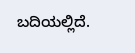ಬದಿಯಲ್ಲಿದೆ.